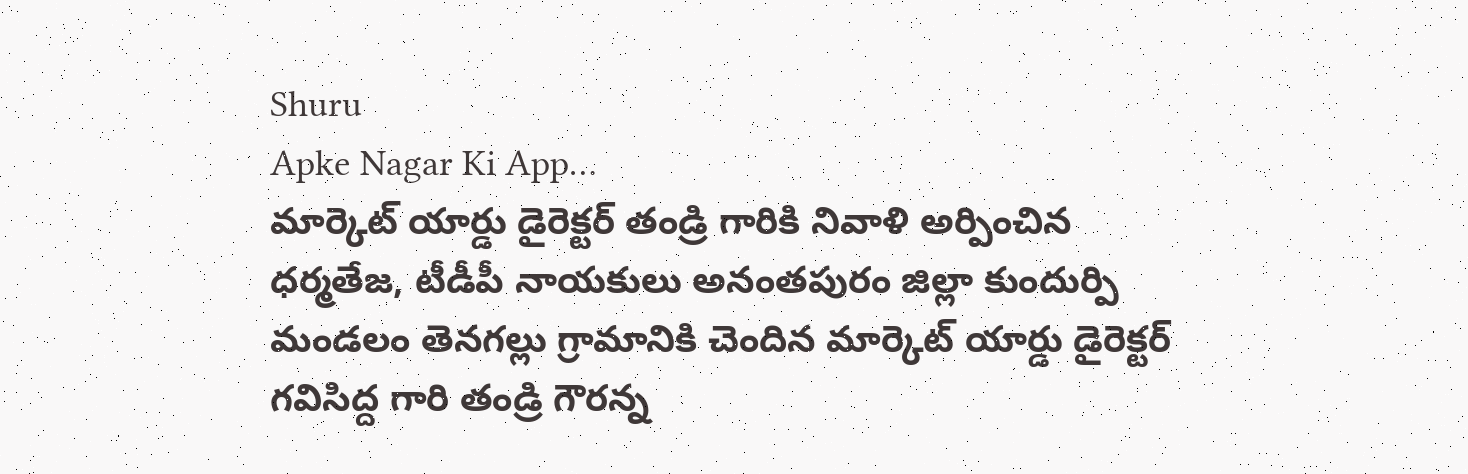Shuru
Apke Nagar Ki App…
మార్కెట్ యార్డు డైరెక్టర్ తండ్రి గారికి నివాళి అర్పించిన ధర్మతేజ, టీడీపీ నాయకులు అనంతపురం జిల్లా కుందుర్పి మండలం తెనగల్లు గ్రామానికి చెందిన మార్కెట్ యార్డు డైరెక్టర్ గవిసిద్ద గారి తండ్రి గౌరన్న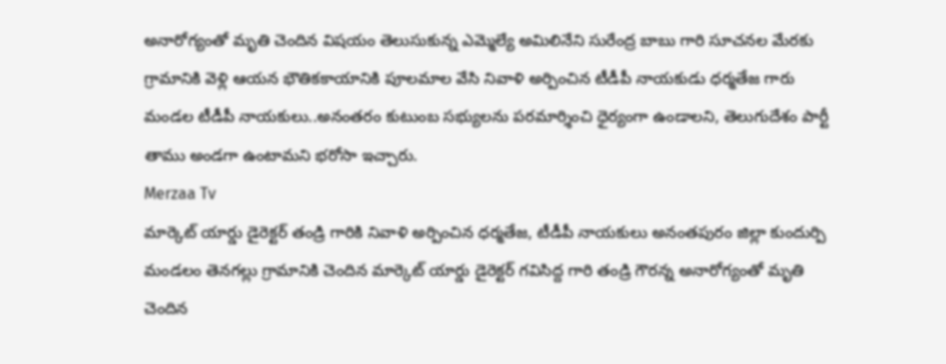అనారోగ్యంతో మృతి చెందిన విషయం తెలుసుకున్న ఎమ్మెల్యే అమిలినేని సురేంద్ర బాబు గారి సూచనల మేరకు గ్రామానికి వెళ్లి ఆయన భౌతికకాయానికి పూలమాల వేసి నివాళి అర్పించిన టీడీపీ నాయకుడు ధర్మతేజ గారు మండల టీడీపీ నాయకులు..అనంతరం కుటుంబ సభ్యులను పరమార్శించి ధైర్యంగా ఉండాలని, తెలుగుదేశం పార్టీ తాము అండగా ఉంటామని భరోసా ఇచ్చారు.
Merzaa Tv
మార్కెట్ యార్డు డైరెక్టర్ తండ్రి గారికి నివాళి అర్పించిన ధర్మతేజ, టీడీపీ నాయకులు అనంతపురం జిల్లా కుందుర్పి మండలం తెనగల్లు గ్రామానికి చెందిన మార్కెట్ యార్డు డైరెక్టర్ గవిసిద్ద గారి తండ్రి గౌరన్న అనారోగ్యంతో మృతి చెందిన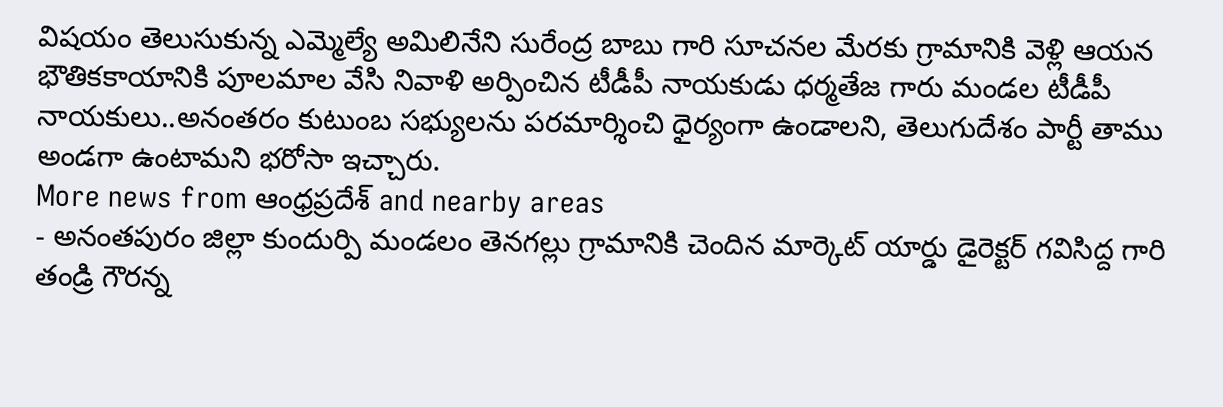విషయం తెలుసుకున్న ఎమ్మెల్యే అమిలినేని సురేంద్ర బాబు గారి సూచనల మేరకు గ్రామానికి వెళ్లి ఆయన భౌతికకాయానికి పూలమాల వేసి నివాళి అర్పించిన టీడీపీ నాయకుడు ధర్మతేజ గారు మండల టీడీపీ నాయకులు..అనంతరం కుటుంబ సభ్యులను పరమార్శించి ధైర్యంగా ఉండాలని, తెలుగుదేశం పార్టీ తాము అండగా ఉంటామని భరోసా ఇచ్చారు.
More news from ఆంధ్రప్రదేశ్ and nearby areas
- అనంతపురం జిల్లా కుందుర్పి మండలం తెనగల్లు గ్రామానికి చెందిన మార్కెట్ యార్డు డైరెక్టర్ గవిసిద్ద గారి తండ్రి గౌరన్న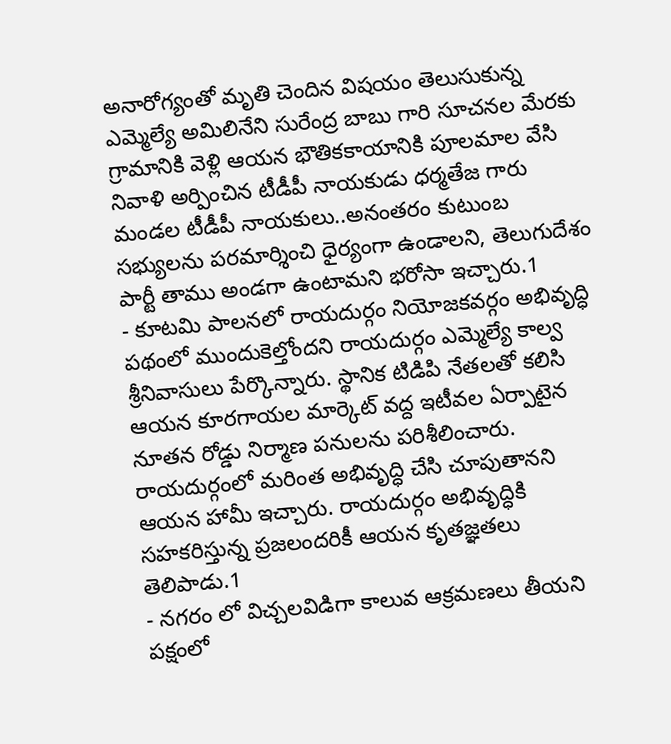అనారోగ్యంతో మృతి చెందిన విషయం తెలుసుకున్న ఎమ్మెల్యే అమిలినేని సురేంద్ర బాబు గారి సూచనల మేరకు గ్రామానికి వెళ్లి ఆయన భౌతికకాయానికి పూలమాల వేసి నివాళి అర్పించిన టీడీపీ నాయకుడు ధర్మతేజ గారు మండల టీడీపీ నాయకులు..అనంతరం కుటుంబ సభ్యులను పరమార్శించి ధైర్యంగా ఉండాలని, తెలుగుదేశం పార్టీ తాము అండగా ఉంటామని భరోసా ఇచ్చారు.1
- కూటమి పాలనలో రాయదుర్గం నియోజకవర్గం అభివృద్ధి పథంలో ముందుకెల్తోందని రాయదుర్గం ఎమ్మెల్యే కాల్వ శ్రీనివాసులు పేర్కొన్నారు. స్థానిక టిడిపి నేతలతో కలిసి ఆయన కూరగాయల మార్కెట్ వద్ద ఇటీవల ఏర్పాటైన నూతన రోడ్డు నిర్మాణ పనులను పరిశీలించారు. రాయదుర్గంలో మరింత అభివృద్ధి చేసి చూపుతానని ఆయన హామీ ఇచ్చారు. రాయదుర్గం అభివృద్ధికి సహకరిస్తున్న ప్రజలందరికీ ఆయన కృతజ్ఞతలు తెలిపాడు.1
- నగరం లో విచ్చలవిడిగా కాలువ ఆక్రమణలు తీయని పక్షంలో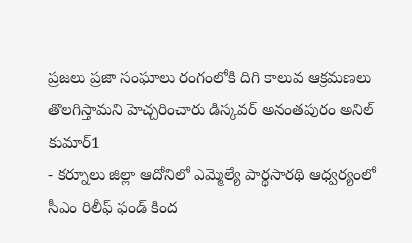ప్రజలు ప్రజా సంఘాలు రంగంలోకి దిగి కాలువ ఆక్రమణలు తొలగిస్తామని హెచ్చరించారు డిస్కవర్ అనంతపురం అనిల్ కుమార్1
- కర్నూలు జిల్లా ఆదోనిలో ఎమ్మెల్యే పార్థసారథి ఆధ్వర్యంలో సీఎం రిలీఫ్ ఫండ్ కింద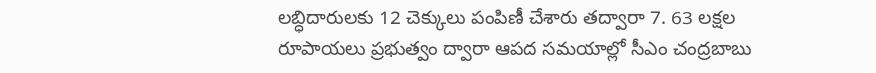లబ్ధిదారులకు 12 చెక్కులు పంపిణీ చేశారు తద్వారా 7. 63 లక్షల రూపాయలు ప్రభుత్వం ద్వారా ఆపద సమయాల్లో సీఎం చంద్రబాబు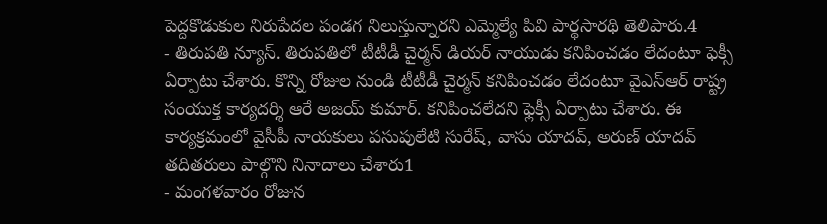పెద్దకొడుకుల నిరుపేదల పండగ నిలుస్తున్నారని ఎమ్మెల్యే పివి పార్థసారథి తెలిపారు.4
- తిరుపతి న్యూస్. తిరుపతిలో టీటీడీ చైర్మన్ డియర్ నాయుడు కనిపించడం లేదంటూ ఫెక్సీ ఏర్పాటు చేశారు. కొన్ని రోజుల నుండి టీటీడీ చైర్మన్ కనిపించడం లేదంటూ వైఎస్ఆర్ రాష్ట్ర సంయుక్త కార్యదర్శి ఆరే అజయ్ కుమార్. కనిపించలేదని ఫ్లెక్సీ ఏర్పాటు చేశారు. ఈ కార్యక్రమంలో వైసీపీ నాయకులు పసుపులేటి సురేష్, వాసు యాదవ్, అరుణ్ యాదవ్ తదితరులు పాల్గొని నినాదాలు చేశారు1
- మంగళవారం రోజున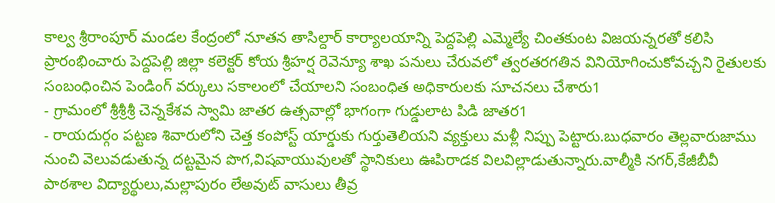కాల్వ శ్రీరాంపూర్ మండల కేంద్రంలో నూతన తాసిల్దార్ కార్యాలయాన్ని పెద్దపెల్లి ఎమ్మెల్యే చింతకుంట విజయన్నరతో కలిసి ప్రారంభించారు పెద్దపెల్లి జిల్లా కలెక్టర్ కోయ శ్రీహర్ష రెవెన్యూ శాఖ పనులు చేరువలో త్వరతరగతిన వినియోగించుకోవచ్చని రైతులకు సంబంధించిన పెండింగ్ వర్కులు సకాలంలో చేయాలని సంబంధిత అధికారులకు సూచనలు చేశారు1
- గ్రామంలో శ్రీశ్రీశ్రీ చెన్నకేశవ స్వామి జాతర ఉత్సవాల్లో భాగంగా గుడ్డులాట పిడి జాతర1
- రాయదుర్గం పట్టణ శివారులోని చెత్త కంపోస్ట్ యార్డుకు గుర్తుతెలియని వ్యక్తులు మళ్లీ నిప్పు పెట్టారు.బుధవారం తెల్లవారుజాము నుంచి వెలువడుతున్న దట్టమైన పొగ,విషవాయువులతో స్థానికులు ఊపిరాడక విలవిల్లాడుతున్నారు.వాల్మీకి నగర్,కేజీబీవీ పాఠశాల విద్యార్థులు,మల్లాపురం లేఅవుట్ వాసులు తీవ్ర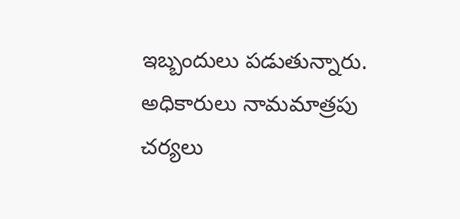ఇబ్బందులు పడుతున్నారు. అధికారులు నామమాత్రపు చర్యలు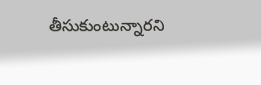తీసుకుంటున్నారని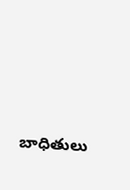బాధితులు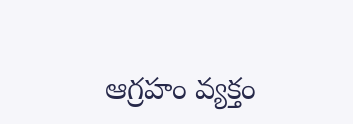ఆగ్రహం వ్యక్తం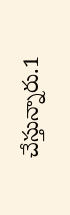చేస్తున్నారు.1